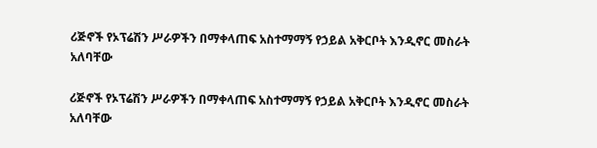ሪጅኖች የኦፕሬሽን ሥራዎችን በማቀላጠፍ አስተማማኝ የኃይል አቅርቦት እንዲኖር መስራት አለባቸው

ሪጅኖች የኦፕሬሽን ሥራዎችን በማቀላጠፍ አስተማማኝ የኃይል አቅርቦት እንዲኖር መስራት አለባቸው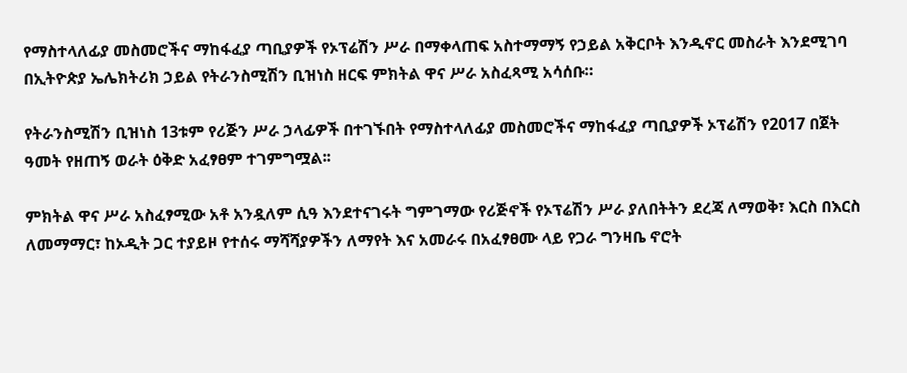የማስተላለፊያ መስመሮችና ማከፋፈያ ጣቢያዎች የኦፕሬሽን ሥራ በማቀላጠፍ አስተማማኝ የኃይል አቅርቦት እንዲኖር መስራት እንደሚገባ በኢትዮጵያ ኤሌክትሪክ ኃይል የትራንስሚሽን ቢዝነስ ዘርፍ ምክትል ዋና ሥራ አስፈጻሚ አሳሰቡ።

የትራንስሚሽን ቢዝነስ 13ቱም የሪጅን ሥራ ኃላፊዎች በተገኙበት የማስተላለፊያ መስመሮችና ማከፋፈያ ጣቢያዎች ኦፕሬሽን የ2017 በጀት ዓመት የዘጠኝ ወራት ዕቅድ አፈፃፀም ተገምግሟል፡፡

ምክትል ዋና ሥራ አስፈፃሚው አቶ አንዷለም ሲዓ እንደተናገሩት ግምገማው የሪጅኖች የኦፕሬሽን ሥራ ያለበትትን ደረጃ ለማወቅ፣ እርስ በእርስ ለመማማር፣ ከኦዲት ጋር ተያይዞ የተሰሩ ማሻሻያዎችን ለማየት እና አመራሩ በአፈፃፀሙ ላይ የጋራ ግንዛቤ ኖሮት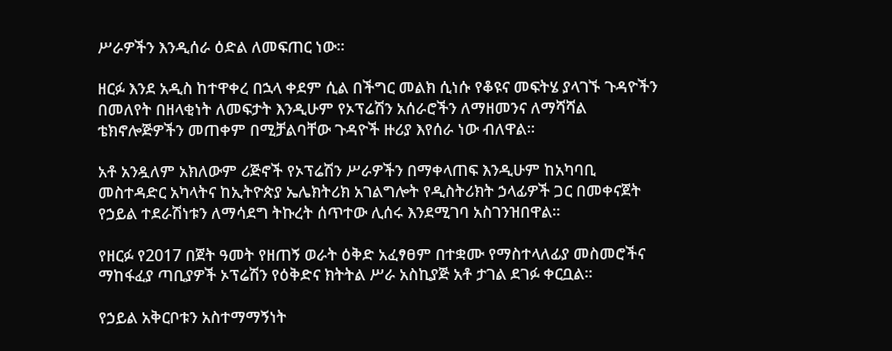ሥራዎችን እንዲሰራ ዕድል ለመፍጠር ነው፡፡

ዘርፉ እንደ አዲስ ከተዋቀረ በኋላ ቀደም ሲል በችግር መልክ ሲነሱ የቆዩና መፍትሄ ያላገኙ ጉዳዮችን በመለየት በዘላቂነት ለመፍታት እንዲሁም የኦፕሬሽን አሰራሮችን ለማዘመንና ለማሻሻል ቴክኖሎጅዎችን መጠቀም በሚቻልባቸው ጉዳዮች ዙሪያ እየሰራ ነው ብለዋል፡፡

አቶ አንዷለም አክለውም ሪጅኖች የኦፕሬሽን ሥራዎችን በማቀላጠፍ እንዲሁም ከአካባቢ መስተዳድር አካላትና ከኢትዮጵያ ኤሌክትሪክ አገልግሎት የዲስትሪክት ኃላፊዎች ጋር በመቀናጀት የኃይል ተደራሽነቱን ለማሳደግ ትኩረት ሰጥተው ሊሰሩ እንደሚገባ አስገንዝበዋል፡፡

የዘርፉ የ2017 በጀት ዓመት የዘጠኝ ወራት ዕቅድ አፈፃፀም በተቋሙ የማስተላለፊያ መስመሮችና ማከፋፈያ ጣቢያዎች ኦፕሬሽን የዕቅድና ክትትል ሥራ አስኪያጅ አቶ ታገል ደገፉ ቀርቧል፡፡

የኃይል አቅርቦቱን አስተማማኝነት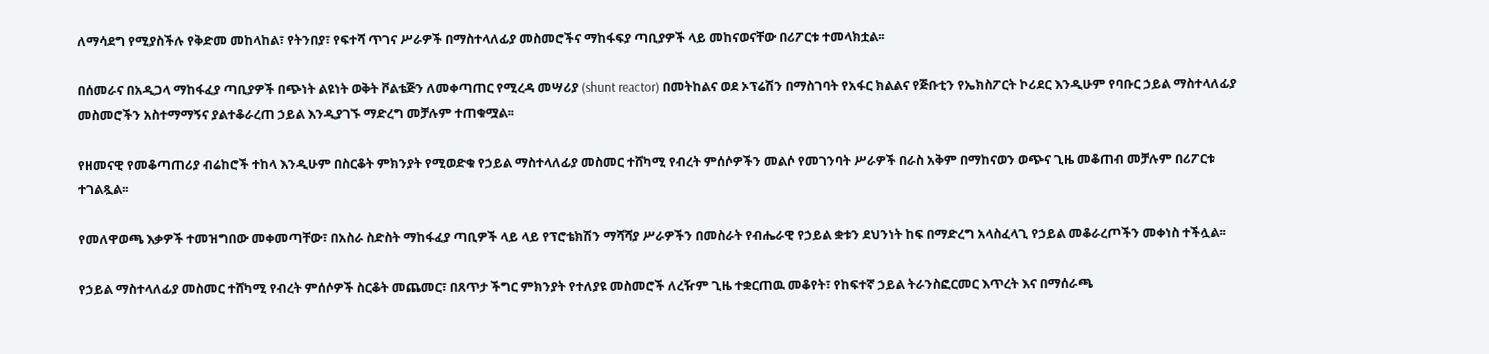ለማሳደግ የሚያስችሉ የቅድመ መከላከል፣ የትንበያ፣ የፍተሻ ጥገና ሥራዎች በማስተላለፊያ መስመሮችና ማከፋፍያ ጣቢያዎች ላይ መከናወናቸው በሪፖርቱ ተመላክቷል፡፡

በሰመራና በአዲጋላ ማከፋፈያ ጣቢያዎች በጭነት ልዩነት ወቅት ቮልቴጅን ለመቀጣጠር የሚረዳ መሣሪያ (shunt reactor) በመትከልና ወደ ኦፕሬሽን በማስገባት የአፋር ክልልና የጅቡቲን የኤክስፖርት ኮሪደር እንዲሁም የባቡር ኃይል ማስተላለፊያ መስመሮችን አስተማማኝና ያልተቆራረጠ ኃይል እንዲያገኙ ማድረግ መቻሉም ተጠቁሟል፡፡

የዘመናዊ የመቆጣጠሪያ ብሬከሮች ተከላ እንዲሁም በስርቆት ምክንያት የሚወድቁ የኃይል ማስተላለፊያ መስመር ተሸካሚ የብረት ምሰሶዎችን መልሶ የመገንባት ሥራዎች በራስ አቅም በማከናወን ወጭና ጊዜ መቆጠብ መቻሉም በሪፖርቱ ተገልጿል፡፡

የመለዋወጫ እቃዎች ተመዝግበው መቀመጣቸው፣ በአስራ ስድስት ማከፋፈያ ጣቢዎች ላይ ላይ የፕሮቴክሽን ማሻሻያ ሥራዎችን በመስራት የብሔራዊ የኃይል ቋቱን ደህንነት ከፍ በማድረግ አላስፈላጊ የኃይል መቆራረጦችን መቀነስ ተችሏል፡፡

የኃይል ማስተላለፊያ መስመር ተሸካሚ የብረት ምሰሶዎች ስርቆት መጨመር፣ በጸጥታ ችግር ምክንያት የተለያዩ መስመሮች ለረዥም ጊዜ ተቋርጠዉ መቆየት፣ የከፍተኛ ኃይል ትራንስፎርመር እጥረት እና በማሰራጫ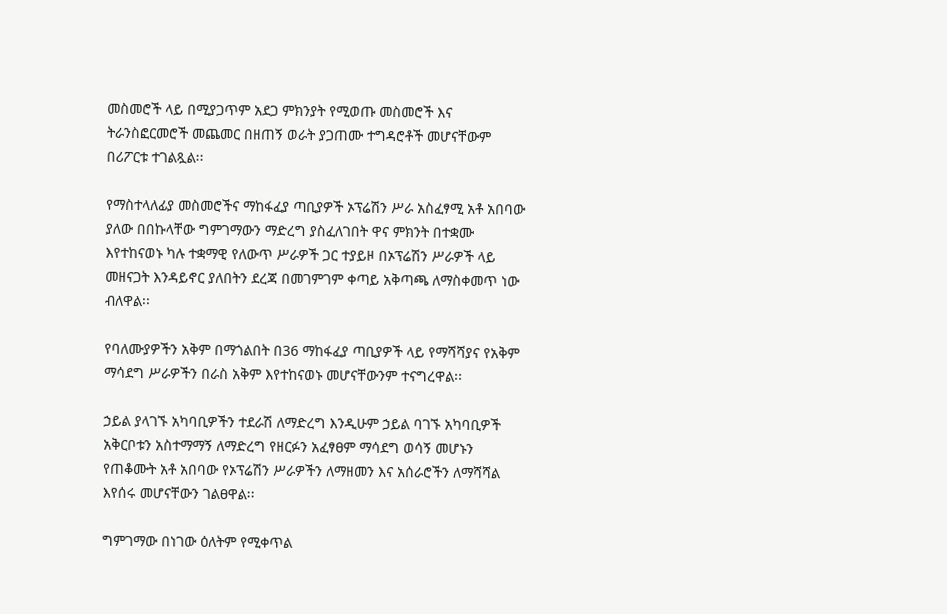መስመሮች ላይ በሚያጋጥም አደጋ ምክንያት የሚወጡ መስመሮች እና ትራንስፎርመሮች መጨመር በዘጠኝ ወራት ያጋጠሙ ተግዳሮቶች መሆናቸውም በሪፖርቱ ተገልጿል፡፡

የማስተላለፊያ መስመሮችና ማከፋፈያ ጣቢያዎች ኦፕሬሽን ሥራ አስፈፃሚ አቶ አበባው ያለው በበኩላቸው ግምገማውን ማድረግ ያስፈለገበት ዋና ምክንት በተቋሙ እየተከናወኑ ካሉ ተቋማዊ የለውጥ ሥራዎች ጋር ተያይዞ በኦፕሬሽን ሥራዎች ላይ መዘናጋት እንዳይኖር ያለበትን ደረጃ በመገምገም ቀጣይ አቅጣጫ ለማስቀመጥ ነው ብለዋል፡፡

የባለሙያዎችን አቅም በማጎልበት በ36 ማከፋፈያ ጣቢያዎች ላይ የማሻሻያና የአቅም ማሳደግ ሥራዎችን በራስ አቅም እየተከናወኑ መሆናቸውንም ተናግረዋል፡፡

ኃይል ያላገኙ አካባቢዎችን ተደራሽ ለማድረግ እንዲሁም ኃይል ባገኙ አካባቢዎች አቅርቦቱን አስተማማኝ ለማድረግ የዘርፉን አፈፃፀም ማሳደግ ወሳኝ መሆኑን የጠቆሙት አቶ አበባው የኦፕሬሽን ሥራዎችን ለማዘመን እና አሰራሮችን ለማሻሻል እየሰሩ መሆናቸውን ገልፀዋል፡፡

ግምገማው በነገው ዕለትም የሚቀጥል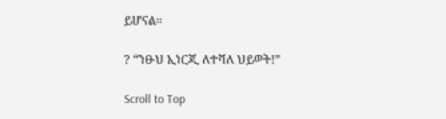ይሆናል፡፡

? “ንፁህ ኢነርጂ ለተሻለ ህይወት!”

Scroll to Top